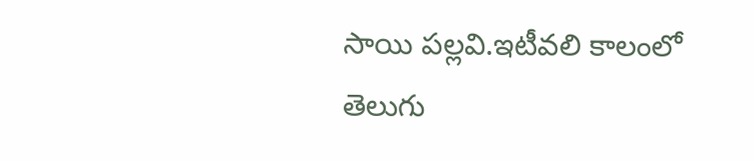సాయి పల్లవి.ఇటీవలి కాలంలో తెలుగు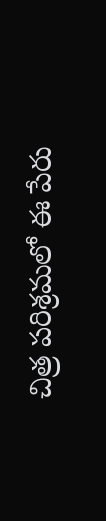చిత్ర పరిశ్రమలో ఈ పేరు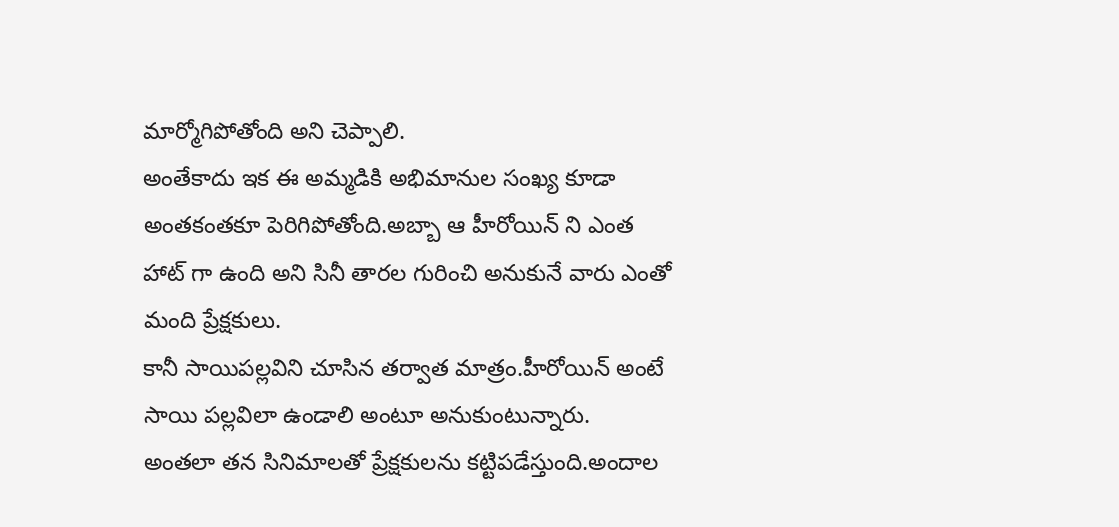మార్మోగిపోతోంది అని చెప్పాలి.
అంతేకాదు ఇక ఈ అమ్మడికి అభిమానుల సంఖ్య కూడా అంతకంతకూ పెరిగిపోతోంది.అబ్బా ఆ హీరోయిన్ ని ఎంత హాట్ గా ఉంది అని సినీ తారల గురించి అనుకునే వారు ఎంతో మంది ప్రేక్షకులు.
కానీ సాయిపల్లవిని చూసిన తర్వాత మాత్రం.హీరోయిన్ అంటే సాయి పల్లవిలా ఉండాలి అంటూ అనుకుంటున్నారు.
అంతలా తన సినిమాలతో ప్రేక్షకులను కట్టిపడేస్తుంది.అందాల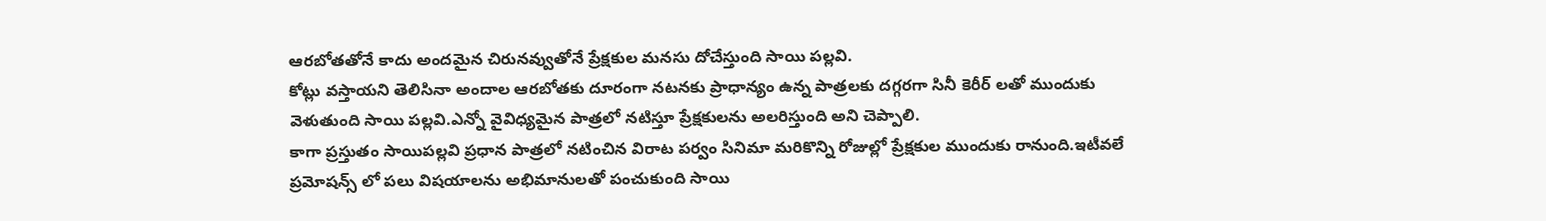ఆరబోతతోనే కాదు అందమైన చిరునవ్వుతోనే ప్రేక్షకుల మనసు దోచేస్తుంది సాయి పల్లవి.
కోట్లు వస్తాయని తెలిసినా అందాల ఆరబోతకు దూరంగా నటనకు ప్రాధాన్యం ఉన్న పాత్రలకు దగ్గరగా సినీ కెరీర్ లతో ముందుకు వెళుతుంది సాయి పల్లవి.ఎన్నో వైవిధ్యమైన పాత్రలో నటిస్తూ ప్రేక్షకులను అలరిస్తుంది అని చెప్పాలి.
కాగా ప్రస్తుతం సాయిపల్లవి ప్రధాన పాత్రలో నటించిన విరాట పర్వం సినిమా మరికొన్ని రోజుల్లో ప్రేక్షకుల ముందుకు రానుంది.ఇటీవలే ప్రమోషన్స్ లో పలు విషయాలను అభిమానులతో పంచుకుంది సాయి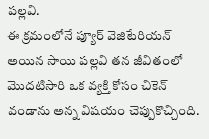పల్లవి.
ఈ క్రమంలోనే ప్యూర్ వెజిటేరియన్ అయిన సాయి పల్లవి తన జీవితంలో మొదటిసారి ఒక వ్యక్తి కోసం చికెన్ వండాను అన్న విషయం చెప్పుకొచ్చింది.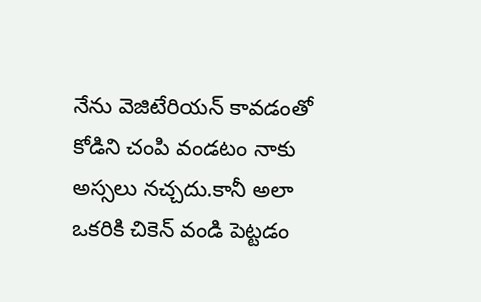నేను వెజిటేరియన్ కావడంతో కోడిని చంపి వండటం నాకు అస్సలు నచ్చదు.కానీ అలా ఒకరికి చికెన్ వండి పెట్టడం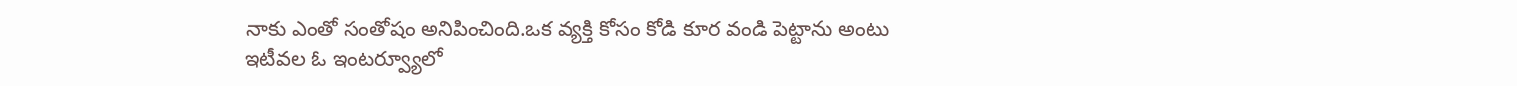నాకు ఎంతో సంతోషం అనిపించింది.ఒక వ్యక్తి కోసం కోడి కూర వండి పెట్టాను అంటు ఇటీవల ఓ ఇంటర్వ్యూలో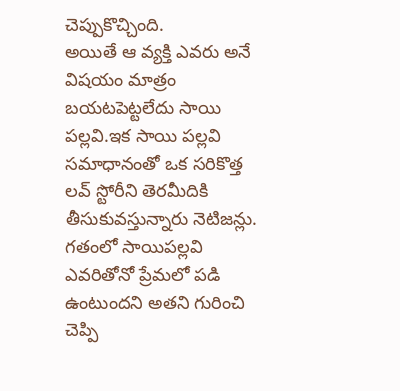చెప్పుకొచ్చింది.
అయితే ఆ వ్యక్తి ఎవరు అనే విషయం మాత్రం బయటపెట్టలేదు సాయి పల్లవి.ఇక సాయి పల్లవి సమాధానంతో ఒక సరికొత్త లవ్ స్టోరీని తెరమీదికి తీసుకువస్తున్నారు నెటిజన్లు.
గతంలో సాయిపల్లవి ఎవరితోనో ప్రేమలో పడి ఉంటుందని అతని గురించి చెప్పి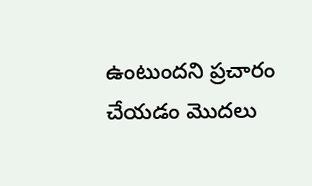ఉంటుందని ప్రచారం చేయడం మొదలు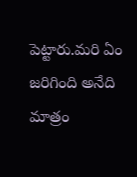పెట్టారు.మరి ఏం జరిగింది అనేది మాత్రం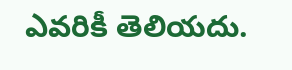ఎవరికీ తెలియదు.